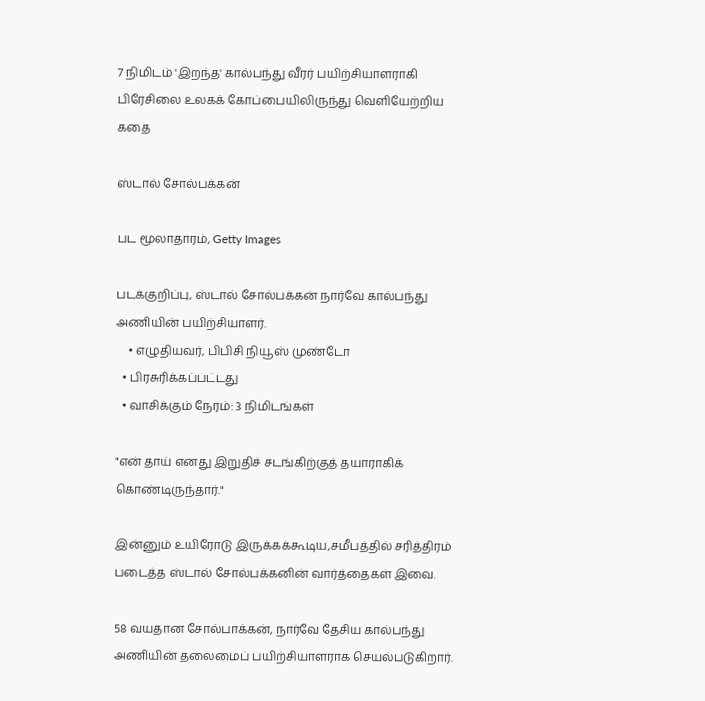7 நிமிடம் 'இறந்த' கால்பந்து வீரர் பயிற்சியாளராகி பிரேசிலை உலகக் கோப்பையிலிருந்து வெளியேற்றிய கதை

ஸ்டால் சோல்பக்கன்

பட மூலாதாரம், Getty Images

படக்குறிப்பு, ஸ்டால் சோல்பக்கன் நார்வே கால்பந்து அணியின் பயிற்சியாளர்.
    • எழுதியவர், பிபிசி நியூஸ் முண்டோ
  • பிரசுரிக்கப்பட்டது
  • வாசிக்கும் நேரம்: 3 நிமிடங்கள்

"என் தாய் எனது இறுதிச் சடங்கிற்குத் தயாராகிக் கொண்டிருந்தார்."

இன்னும் உயிரோடு இருக்கக்கூடிய,சமீபத்தில் சரித்திரம் படைத்த ஸ்டால் சோல்பக்கனின் வார்த்தைகள் இவை.

58 வயதான சோல்பாக்கன், நார்வே தேசிய கால்பந்து அணியின் தலைமைப் பயிற்சியாளராக செயல்படுகிறார்.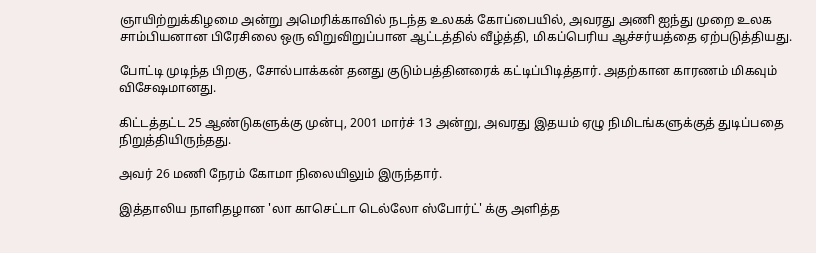ஞாயிற்றுக்கிழமை அன்று அமெரிக்காவில் நடந்த உலகக் கோப்பையில், அவரது அணி ஐந்து முறை உலக சாம்பியனான பிரேசிலை ஒரு விறுவிறுப்பான ஆட்டத்தில் வீழ்த்தி, மிகப்பெரிய ஆச்சர்யத்தை ஏற்படுத்தியது.

போட்டி முடிந்த பிறகு, சோல்பாக்கன் தனது குடும்பத்தினரைக் கட்டிப்பிடித்தார். அதற்கான காரணம் மிகவும் விசேஷமானது.

கிட்டத்தட்ட 25 ஆண்டுகளுக்கு முன்பு, 2001 மார்ச் 13 அன்று, அவரது இதயம் ஏழு நிமிடங்களுக்குத் துடிப்பதை நிறுத்தியிருந்தது.

அவர் 26 மணி நேரம் கோமா நிலையிலும் இருந்தார்.

இத்தாலிய நாளிதழான 'லா காசெட்டா டெல்லோ ஸ்போர்ட்' க்கு அளித்த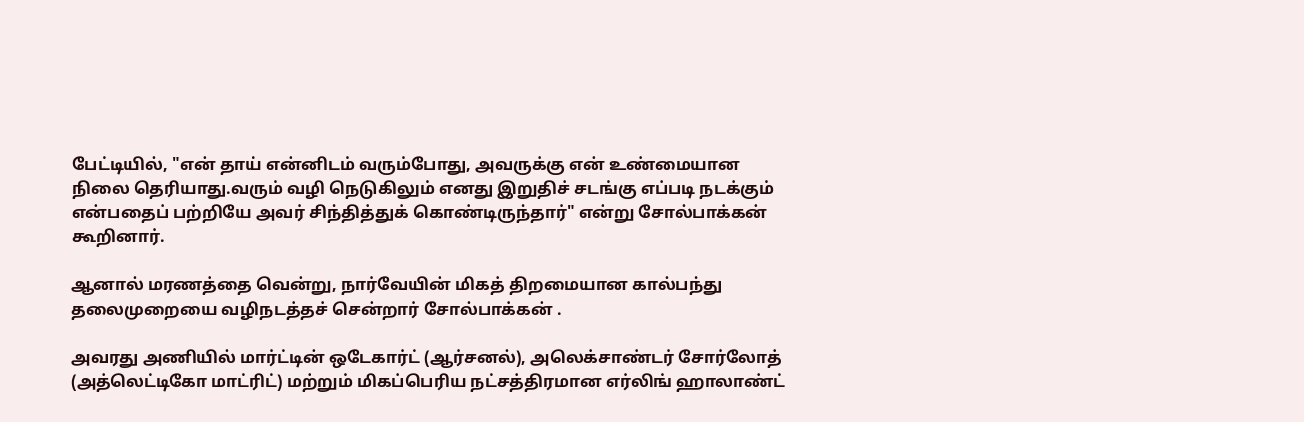பேட்டியில், "என் தாய் என்னிடம் வரும்போது, அவருக்கு என் உண்மையான நிலை தெரியாது.வரும் வழி நெடுகிலும் எனது இறுதிச் சடங்கு எப்படி நடக்கும் என்பதைப் பற்றியே அவர் சிந்தித்துக் கொண்டிருந்தார்" என்று சோல்பாக்கன் கூறினார்.

ஆனால் மரணத்தை வென்று, நார்வேயின் மிகத் திறமையான கால்பந்து தலைமுறையை வழிநடத்தச் சென்றார் சோல்பாக்கன் .

அவரது அணியில் மார்ட்டின் ஒடேகார்ட் (ஆர்சனல்), அலெக்சாண்டர் சோர்லோத் (அத்லெட்டிகோ மாட்ரிட்) மற்றும் மிகப்பெரிய நட்சத்திரமான எர்லிங் ஹாலாண்ட்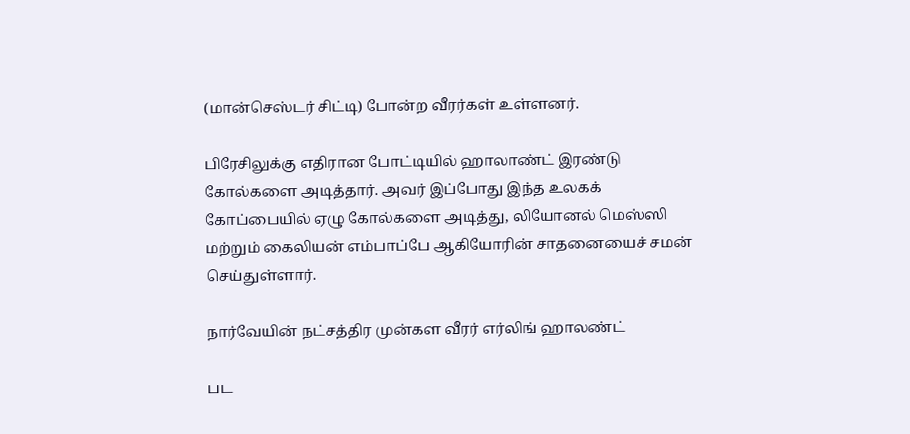(மான்செஸ்டர் சிட்டி) போன்ற வீரர்கள் உள்ளனர்.

பிரேசிலுக்கு எதிரான போட்டியில் ஹாலாண்ட் இரண்டு கோல்களை அடித்தார். அவர் இப்போது இந்த உலகக் கோப்பையில் ஏழு கோல்களை அடித்து, லியோனல் மெஸ்ஸி மற்றும் கைலியன் எம்பாப்பே ஆகியோரின் சாதனையைச் சமன் செய்துள்ளார்.

நார்வேயின் நட்சத்திர முன்கள வீரர் எர்லிங் ஹாலண்ட்

பட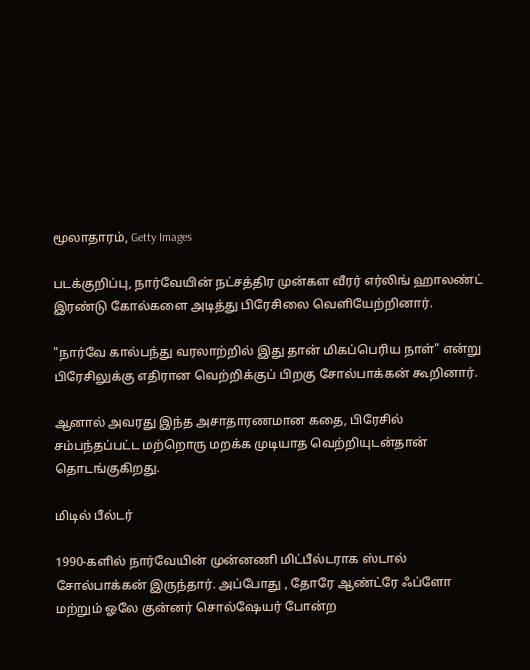மூலாதாரம், Getty Images

படக்குறிப்பு, நார்வேயின் நட்சத்திர முன்கள வீரர் எர்லிங் ஹாலண்ட் இரண்டு கோல்களை அடித்து பிரேசிலை வெளியேற்றினார்.

"நார்வே கால்பந்து வரலாற்றில் இது தான் மிகப்பெரிய நாள்" என்று பிரேசிலுக்கு எதிரான வெற்றிக்குப் பிறகு சோல்பாக்கன் கூறினார்.

ஆனால் அவரது இந்த அசாதாரணமான கதை, பிரேசில் சம்பந்தப்பட்ட மற்றொரு மறக்க முடியாத வெற்றியுடன்தான் தொடங்குகிறது.

மிடில் பீல்டர்

1990-களில் நார்வேயின் முன்னணி மிட்பீல்டராக ஸ்டால் சோல்பாக்கன் இருந்தார். அப்போது , தோரே ஆண்ட்ரே ஃப்ளோ மற்றும் ஓலே குன்னர் சொல்ஷேயர் போன்ற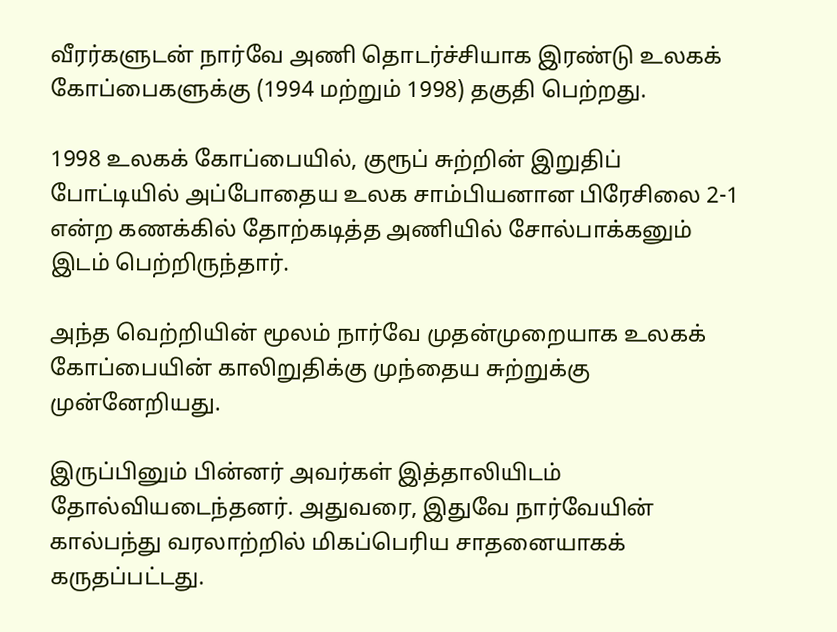வீரர்களுடன் நார்வே அணி தொடர்ச்சியாக இரண்டு உலகக் கோப்பைகளுக்கு (1994 மற்றும் 1998) தகுதி பெற்றது.

1998 உலகக் கோப்பையில், குரூப் சுற்றின் இறுதிப் போட்டியில் அப்போதைய உலக சாம்பியனான பிரேசிலை 2-1 என்ற கணக்கில் தோற்கடித்த அணியில் சோல்பாக்கனும் இடம் பெற்றிருந்தார்.

அந்த வெற்றியின் மூலம் நார்வே முதன்முறையாக உலகக் கோப்பையின் காலிறுதிக்கு முந்தைய சுற்றுக்கு முன்னேறியது.

இருப்பினும் பின்னர் அவர்கள் இத்தாலியிடம் தோல்வியடைந்தனர். அதுவரை, இதுவே நார்வேயின் கால்பந்து வரலாற்றில் மிகப்பெரிய சாதனையாகக் கருதப்பட்டது.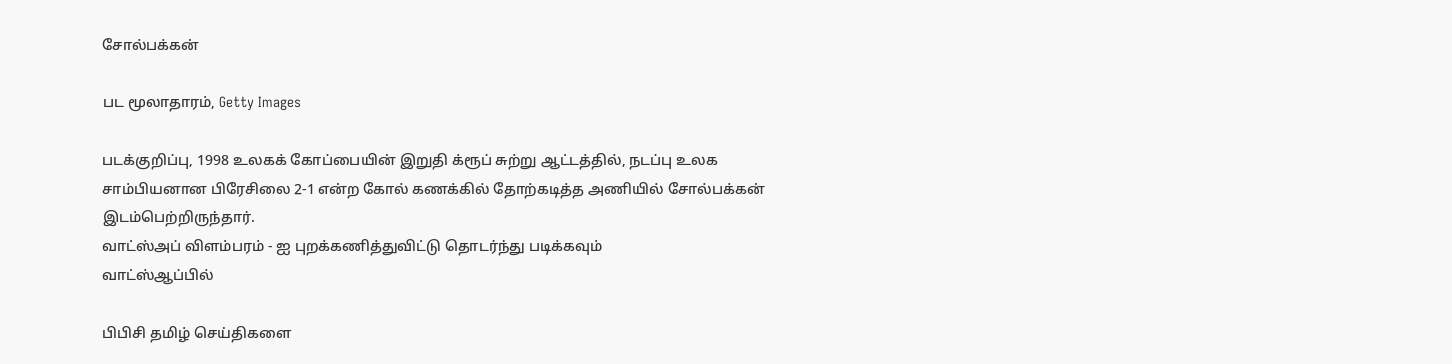சோல்பக்கன்

பட மூலாதாரம், Getty Images

படக்குறிப்பு, 1998 உலகக் கோப்பையின் இறுதி க்ரூப் சுற்று ஆட்டத்தில், நடப்பு உலக சாம்பியனான பிரேசிலை 2-1 என்ற கோல் கணக்கில் தோற்கடித்த அணியில் சோல்பக்கன் இடம்பெற்றிருந்தார்.
வாட்ஸ்அப் விளம்பரம் - ஐ புறக்கணித்துவிட்டு தொடர்ந்து படிக்கவும்
வாட்ஸ்ஆப்பில்

பிபிசி தமிழ் செய்திகளை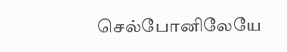செல்போனிலேயே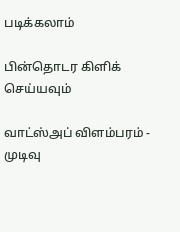படிக்கலாம்

பின்தொடர கிளிக் செய்யவும்

வாட்ஸ்அப் விளம்பரம் - முடிவு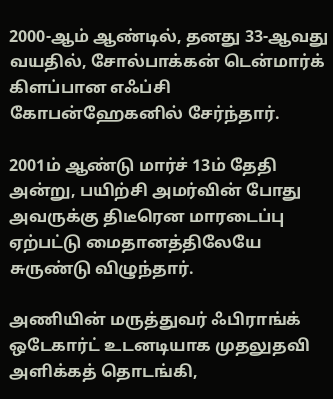2000-ஆம் ஆண்டில், தனது 33-ஆவது வயதில், சோல்பாக்கன் டென்மார்க் கிளப்பான எஃப்சி கோபன்ஹேகனில் சேர்ந்தார்.

2001ம் ஆண்டு மார்ச் 13ம் தேதி அன்று, பயிற்சி அமர்வின் போது அவருக்கு திடீரென மாரடைப்பு ஏற்பட்டு மைதானத்திலேயே சுருண்டு விழுந்தார்.

அணியின் மருத்துவர் ஃபிராங்க் ஒடேகார்ட் உடனடியாக முதலுதவி அளிக்கத் தொடங்கி,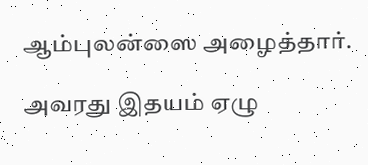ஆம்புலன்ஸை அழைத்தார்.

அவரது இதயம் ஏழு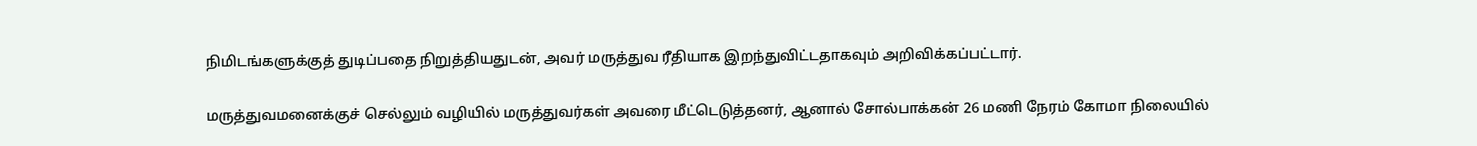நிமிடங்களுக்குத் துடிப்பதை நிறுத்தியதுடன், அவர் மருத்துவ ரீதியாக இறந்துவிட்டதாகவும் அறிவிக்கப்பட்டார்.

மருத்துவமனைக்குச் செல்லும் வழியில் மருத்துவர்கள் அவரை மீட்டெடுத்தனர், ஆனால் சோல்பாக்கன் 26 மணி நேரம் கோமா நிலையில்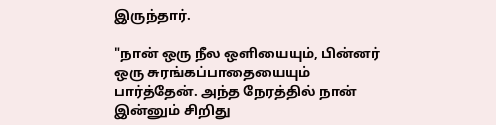இருந்தார்.

"நான் ஒரு நீல ஒளியையும், பின்னர் ஒரு சுரங்கப்பாதையையும் பார்த்தேன். அந்த நேரத்தில் நான் இன்னும் சிறிது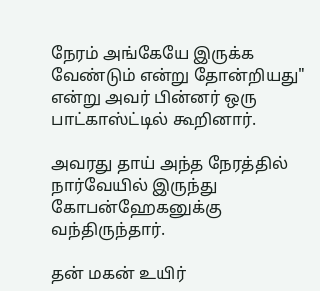நேரம் அங்கேயே இருக்க வேண்டும் என்று தோன்றியது" என்று அவர் பின்னர் ஒரு பாட்காஸ்ட்டில் கூறினார்.

அவரது தாய் அந்த நேரத்தில் நார்வேயில் இருந்து கோபன்ஹேகனுக்கு வந்திருந்தார்.

தன் மகன் உயிர்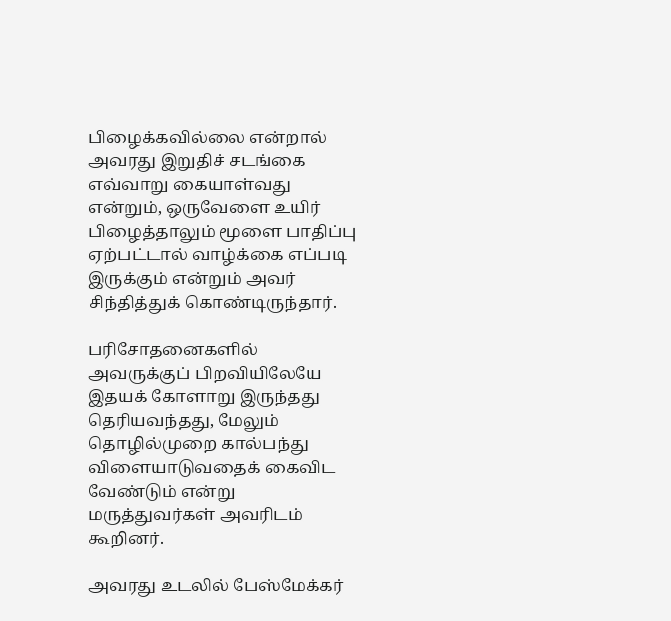பிழைக்கவில்லை என்றால் அவரது இறுதிச் சடங்கை எவ்வாறு கையாள்வது என்றும், ஒருவேளை உயிர் பிழைத்தாலும் மூளை பாதிப்பு ஏற்பட்டால் வாழ்க்கை எப்படி இருக்கும் என்றும் அவர் சிந்தித்துக் கொண்டிருந்தார்.

பரிசோதனைகளில் அவருக்குப் பிறவியிலேயே இதயக் கோளாறு இருந்தது தெரியவந்தது, மேலும் தொழில்முறை கால்பந்து விளையாடுவதைக் கைவிட வேண்டும் என்று மருத்துவர்கள் அவரிடம் கூறினர்.

அவரது உடலில் பேஸ்மேக்கர்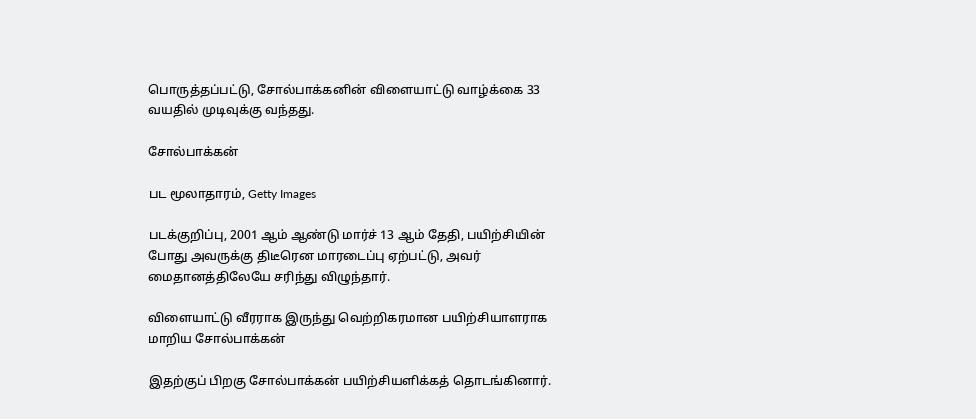பொருத்தப்பட்டு, சோல்பாக்கனின் விளையாட்டு வாழ்க்கை 33 வயதில் முடிவுக்கு வந்தது.

சோல்பாக்கன்

பட மூலாதாரம், Getty Images

படக்குறிப்பு, 2001 ஆம் ஆண்டு மார்ச் 13 ஆம் தேதி, பயிற்சியின் போது அவருக்கு திடீரென மாரடைப்பு ஏற்பட்டு, அவர் மைதானத்திலேயே சரிந்து விழுந்தார்.

விளையாட்டு வீரராக இருந்து வெற்றிகரமான பயிற்சியாளராக மாறிய சோல்பாக்கன்

இதற்குப் பிறகு சோல்பாக்கன் பயிற்சியளிக்கத் தொடங்கினார்.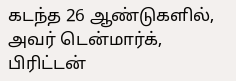கடந்த 26 ஆண்டுகளில், அவர் டென்மார்க், பிரிட்டன்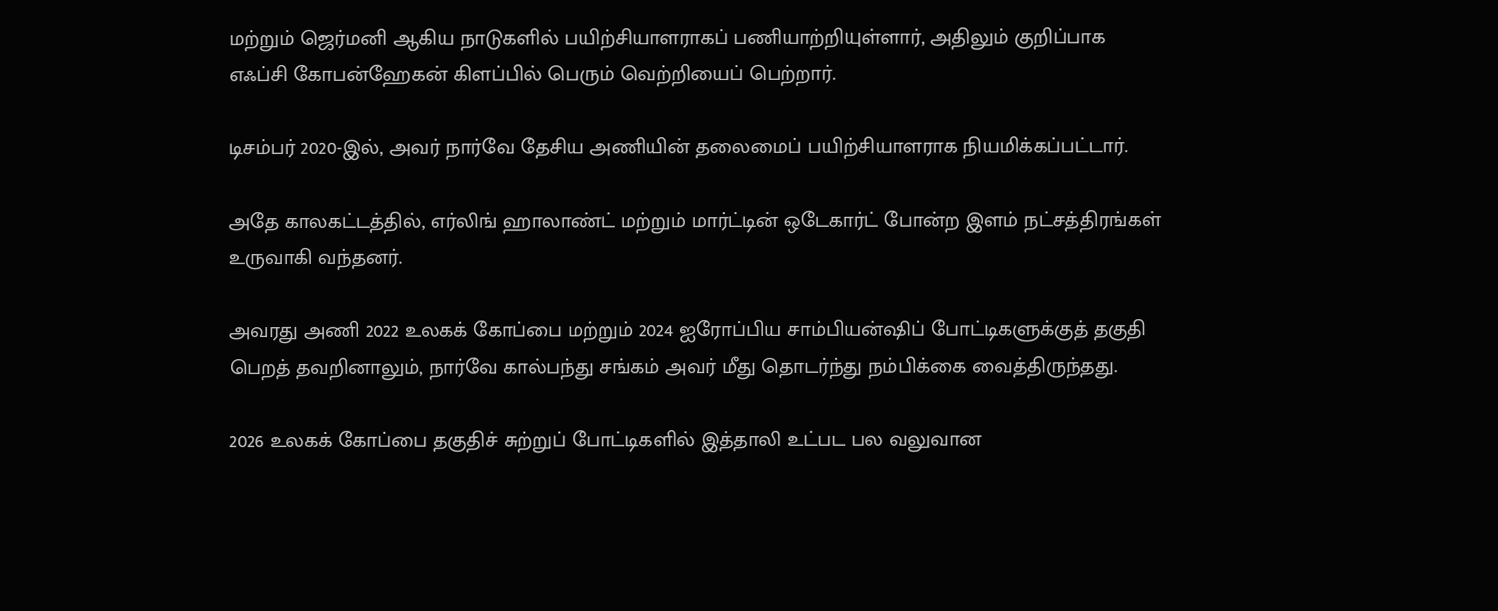மற்றும் ஜெர்மனி ஆகிய நாடுகளில் பயிற்சியாளராகப் பணியாற்றியுள்ளார், அதிலும் குறிப்பாக எஃப்சி கோபன்ஹேகன் கிளப்பில் பெரும் வெற்றியைப் பெற்றார்.

டிசம்பர் 2020-இல், அவர் நார்வே தேசிய அணியின் தலைமைப் பயிற்சியாளராக நியமிக்கப்பட்டார்.

அதே காலகட்டத்தில், எர்லிங் ஹாலாண்ட் மற்றும் மார்ட்டின் ஒடேகார்ட் போன்ற இளம் நட்சத்திரங்கள் உருவாகி வந்தனர்.

அவரது அணி 2022 உலகக் கோப்பை மற்றும் 2024 ஐரோப்பிய சாம்பியன்ஷிப் போட்டிகளுக்குத் தகுதி பெறத் தவறினாலும், நார்வே கால்பந்து சங்கம் அவர் மீது தொடர்ந்து நம்பிக்கை வைத்திருந்தது.

2026 உலகக் கோப்பை தகுதிச் சுற்றுப் போட்டிகளில் இத்தாலி உட்பட பல வலுவான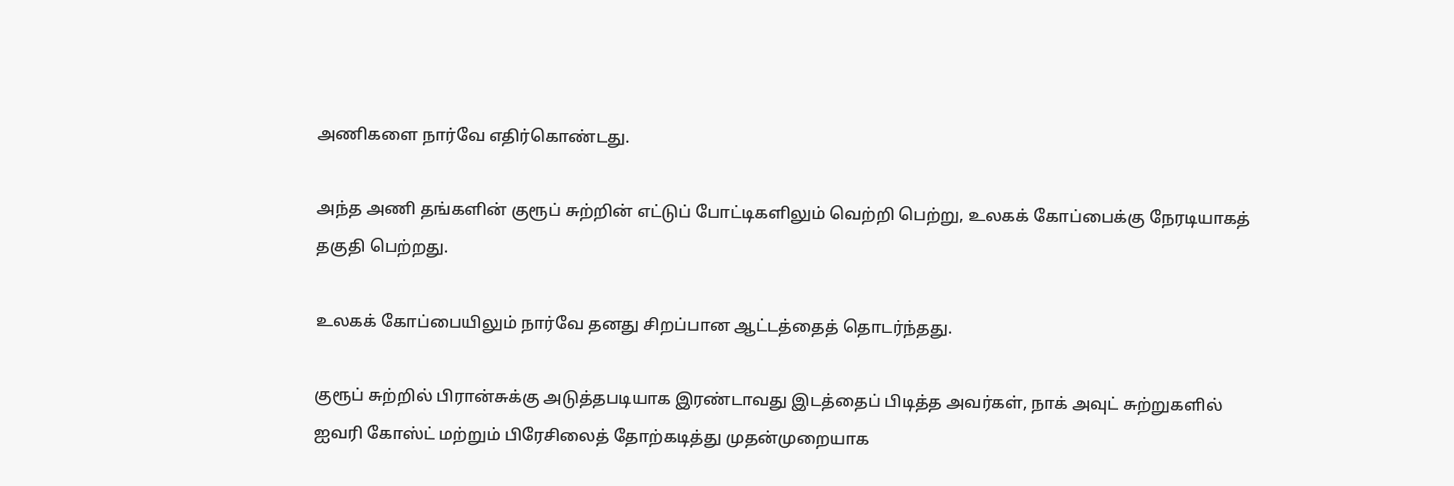அணிகளை நார்வே எதிர்கொண்டது.

அந்த அணி தங்களின் குரூப் சுற்றின் எட்டுப் போட்டிகளிலும் வெற்றி பெற்று, உலகக் கோப்பைக்கு நேரடியாகத் தகுதி பெற்றது.

உலகக் கோப்பையிலும் நார்வே தனது சிறப்பான ஆட்டத்தைத் தொடர்ந்தது.

குரூப் சுற்றில் பிரான்சுக்கு அடுத்தபடியாக இரண்டாவது இடத்தைப் பிடித்த அவர்கள், நாக் அவுட் சுற்றுகளில் ஐவரி கோஸ்ட் மற்றும் பிரேசிலைத் தோற்கடித்து முதன்முறையாக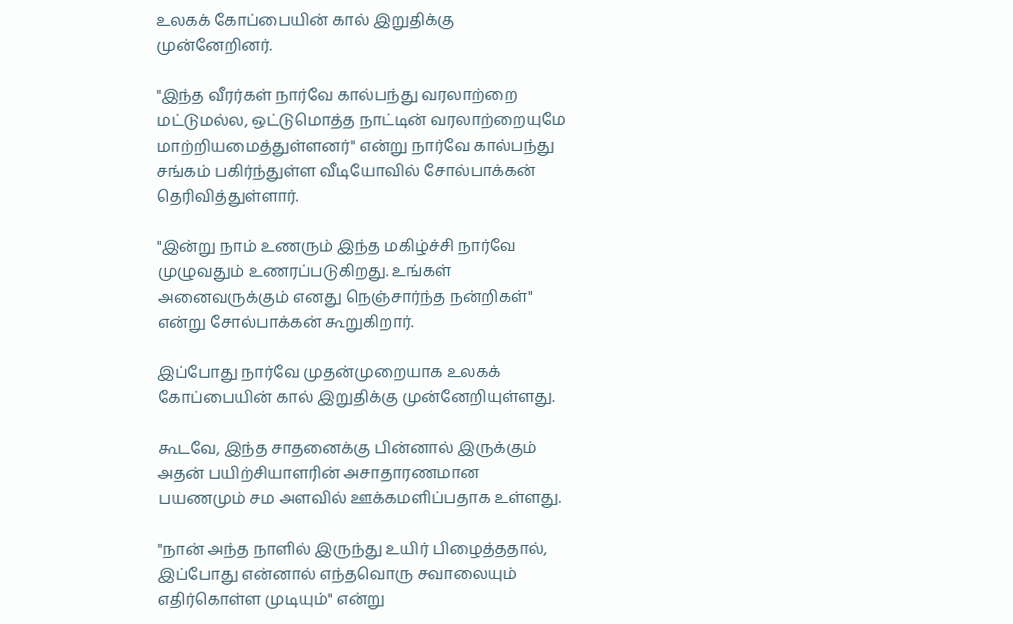உலகக் கோப்பையின் கால் இறுதிக்கு முன்னேறினர்.

"இந்த வீரர்கள் நார்வே கால்பந்து வரலாற்றை மட்டுமல்ல, ஒட்டுமொத்த நாட்டின் வரலாற்றையுமே மாற்றியமைத்துள்ளனர்" என்று நார்வே கால்பந்து சங்கம் பகிர்ந்துள்ள வீடியோவில் சோல்பாக்கன் தெரிவித்துள்ளார்.

"இன்று நாம் உணரும் இந்த மகிழ்ச்சி நார்வே முழுவதும் உணரப்படுகிறது. உங்கள் அனைவருக்கும் எனது நெஞ்சார்ந்த நன்றிகள்" என்று சோல்பாக்கன் கூறுகிறார்.

இப்போது நார்வே முதன்முறையாக உலகக் கோப்பையின் கால் இறுதிக்கு முன்னேறியுள்ளது.

கூடவே, இந்த சாதனைக்கு பின்னால் இருக்கும் அதன் பயிற்சியாளரின் அசாதாரணமான பயணமும் சம அளவில் ஊக்கமளிப்பதாக உள்ளது.

"நான் அந்த நாளில் இருந்து உயிர் பிழைத்ததால், இப்போது என்னால் எந்தவொரு சவாலையும் எதிர்கொள்ள முடியும்" என்று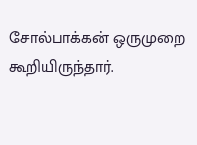சோல்பாக்கன் ஒருமுறை கூறியிருந்தார்.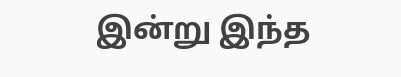இன்று இந்த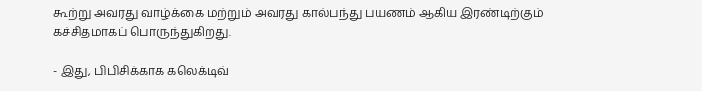கூற்று அவரது வாழ்க்கை மற்றும் அவரது கால்பந்து பயணம் ஆகிய இரண்டிற்கும் கச்சிதமாகப் பொருந்துகிறது.

- இது, பிபிசிக்காக கலெக்டிவ்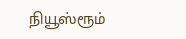நியூஸ்ரூம்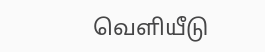வெளியீடு